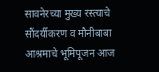सावनेरच्या मुख्य रस्त्याचे सौंदर्यीकरण व मौनीबाबा आश्रमाचे भूमिपूजन आज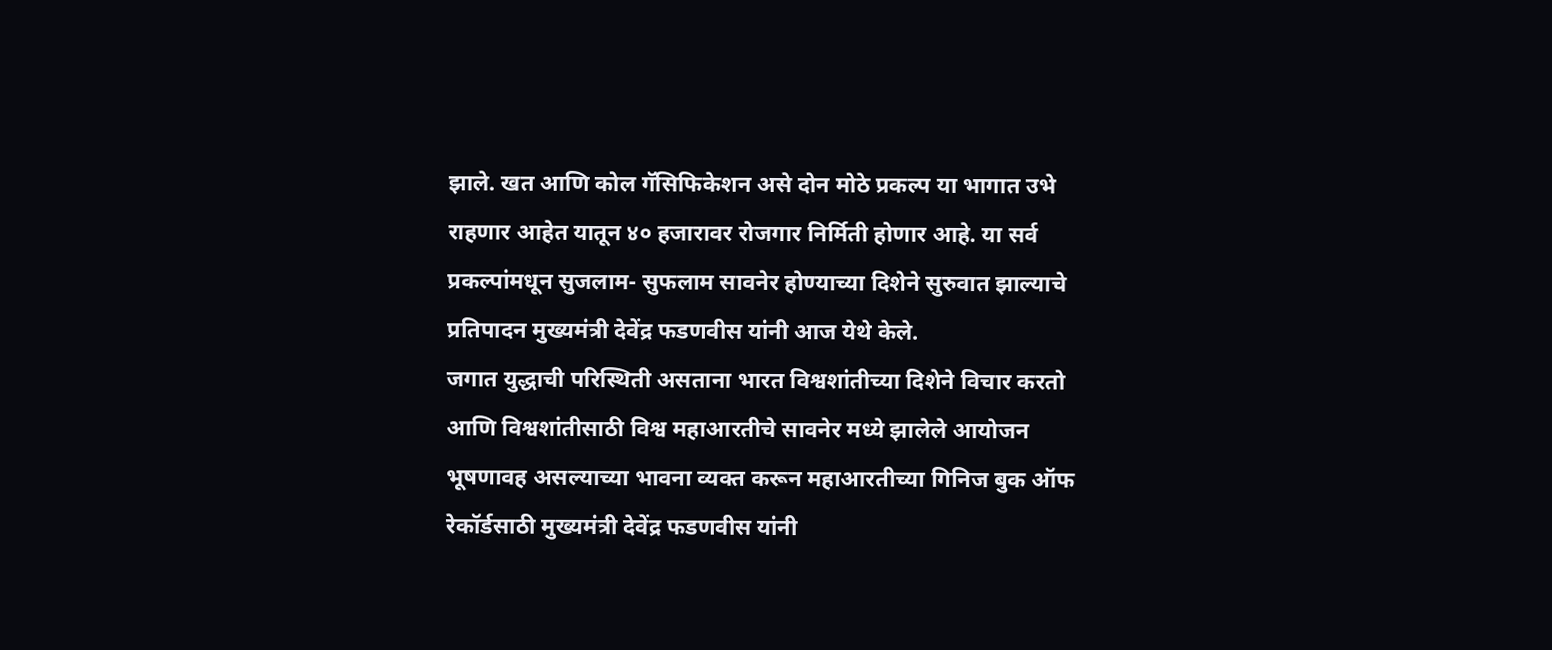झाले. खत आणि कोल गॅसिफिकेशन असे दोन मोठे प्रकल्प या भागात उभे राहणार आहेत यातून ४० हजारावर रोजगार निर्मिती होणार आहे. या सर्व प्रकल्पांमधून सुजलाम- सुफलाम सावनेर होण्याच्या दिशेने सुरुवात झाल्याचे प्रतिपादन मुख्यमंत्री देवेंद्र फडणवीस यांनी आज येथे केले.
जगात युद्धाची परिस्थिती असताना भारत विश्वशांतीच्या दिशेने विचार करतो आणि विश्वशांतीसाठी विश्व महाआरतीचे सावनेर मध्ये झालेले आयोजन भूषणावह असल्याच्या भावना व्यक्त करून महाआरतीच्या गिनिज बुक ऑफ रेकॉर्डसाठी मुख्यमंत्री देवेंद्र फडणवीस यांनी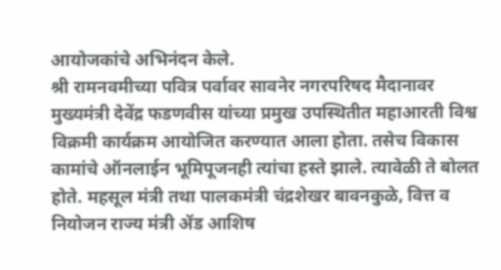आयोजकांचे अभिनंदन केले.
श्री रामनवमीच्या पवित्र पर्वावर सावनेर नगरपरिषद मैदानावर मुख्यमंत्री देवेंद्र फडणवीस यांच्या प्रमुख उपस्थितीत महाआरती विश्व विक्रमी कार्यक्रम आयोजित करण्यात आला होता. तसेच विकास कामांचे ऑनलाईन भूमिपूजनही त्यांचा हस्ते झाले. त्यावेळी ते बोलत होते. महसूल मंत्री तथा पालकमंत्री चंद्रशेखर बावनकुळे, वित्त व नियोजन राज्य मंत्री ॲड आशिष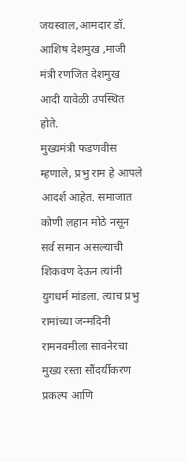जयस्वाल,आमदार डॉ. आशिष देशमुख ,माजी मंत्री रणजित देशमुख आदी यावेळी उपस्थित होते.
मुख्यमंत्री फडणवीस म्हणाले, प्रभु राम हे आपले आदर्श आहेत. समाजात कोणी लहान मोठे नसून सर्व समान असल्याची शिकवण देऊन त्यांनी युगधर्म मांडला. त्याच प्रभु रामांच्या जन्मदिनी रामनवमीला सावनेरचा मुख्य रस्ता सौंदर्यीकरण प्रकल्प आणि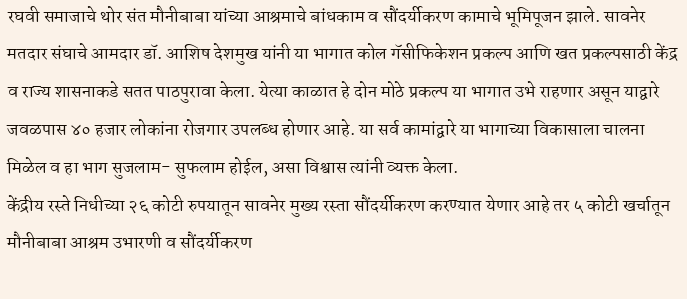रघवी समाजाचे थोर संत मौनीबाबा यांच्या आश्रमाचे बांधकाम व सौंदर्यीकरण कामाचे भूमिपूजन झाले. सावनेर मतदार संघाचे आमदार डॉ. आशिष देशमुख यांनी या भागात कोल गॅसीफिकेशन प्रकल्प आणि खत प्रकल्पसाठी केंद्र व राज्य शासनाकडे सतत पाठपुरावा केला. येत्या काळात हे दोन मोठे प्रकल्प या भागात उभे राहणार असून याद्वारे जवळपास ४० हजार लोकांना रोजगार उपलब्ध होणार आहे. या सर्व कामांद्वारे या भागाच्या विकासाला चालना मिळेल व हा भाग सुजलाम- सुफलाम होईल, असा विश्वास त्यांनी व्यक्त केला.
केंद्रीय रस्ते निधीच्या २६ कोटी रुपयातून सावनेर मुख्य रस्ता सौंदर्यीकरण करण्यात येणार आहे तर ५ कोटी खर्चातून मौनीबाबा आश्रम उभारणी व सौंदर्यीकरण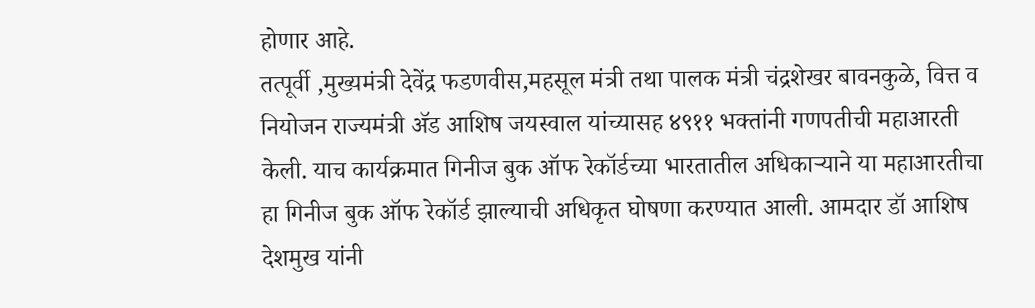होणार आहे.
तत्पूर्वी ,मुख्यमंत्री देवेंद्र फडणवीस,महसूल मंत्री तथा पालक मंत्री चंद्रशेखर बावनकुळे, वित्त व नियोजन राज्यमंत्री ॲड आशिष जयस्वाल यांच्यासह ४९११ भक्तांनी गणपतीची महाआरती केली. याच कार्यक्रमात गिनीज बुक ऑफ रेकॉर्डच्या भारतातील अधिकाऱ्याने या महाआरतीचा हा गिनीज बुक ऑफ रेकॉर्ड झाल्याची अधिकृत घोषणा करण्यात आली. आमदार डॉ आशिष देशमुख यांनी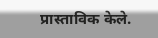प्रास्ताविक केले.